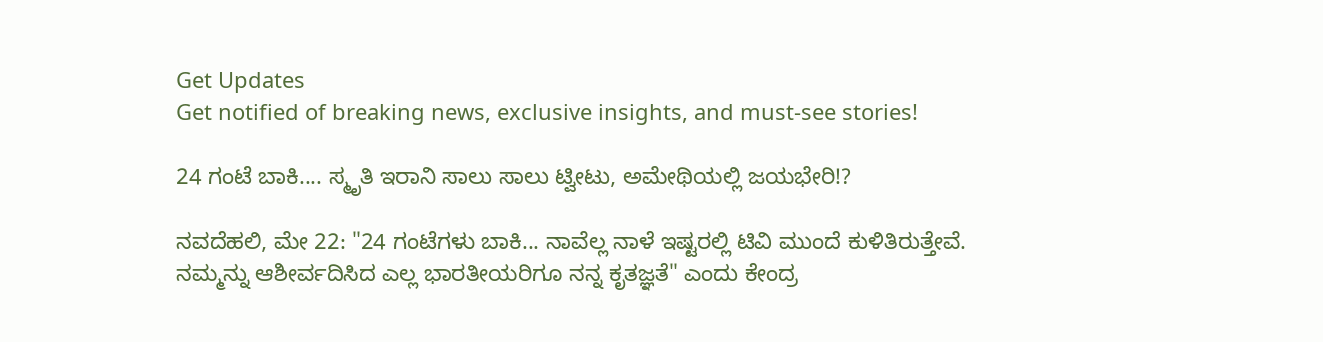Get Updates
Get notified of breaking news, exclusive insights, and must-see stories!

24 ಗಂಟೆ ಬಾಕಿ.... ಸ್ಮೃತಿ ಇರಾನಿ ಸಾಲು ಸಾಲು ಟ್ವೀಟು, ಅಮೇಥಿಯಲ್ಲಿ ಜಯಭೇರಿ!?

ನವದೆಹಲಿ, ಮೇ 22: "24 ಗಂಟೆಗಳು ಬಾಕಿ... ನಾವೆಲ್ಲ ನಾಳೆ ಇಷ್ಟರಲ್ಲಿ ಟಿವಿ ಮುಂದೆ ಕುಳಿತಿರುತ್ತೇವೆ. ನಮ್ಮನ್ನು ಆಶೀರ್ವದಿಸಿದ ಎಲ್ಲ ಭಾರತೀಯರಿಗೂ ನನ್ನ ಕೃತಜ್ಞತೆ" ಎಂದು ಕೇಂದ್ರ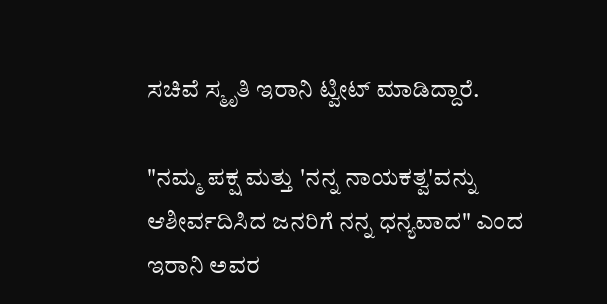ಸಚಿವೆ ಸ್ಮೃತಿ ಇರಾನಿ ಟ್ವೀಟ್ ಮಾಡಿದ್ದಾರೆ.

"ನಮ್ಮ ಪಕ್ಷ ಮತ್ತು 'ನನ್ನ ನಾಯಕತ್ವ'ವನ್ನು ಆಶೀರ್ವದಿಸಿದ ಜನರಿಗೆ ನನ್ನ ಧನ್ಯವಾದ" ಎಂದ ಇರಾನಿ ಅವರ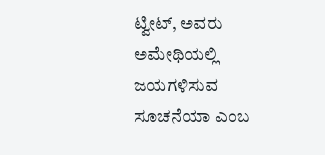ಟ್ವೀಟ್, ಅವರು ಅಮೇಥಿಯಲ್ಲಿ ಜಯಗಳಿಸುವ ಸೂಚನೆಯಾ ಎಂಬ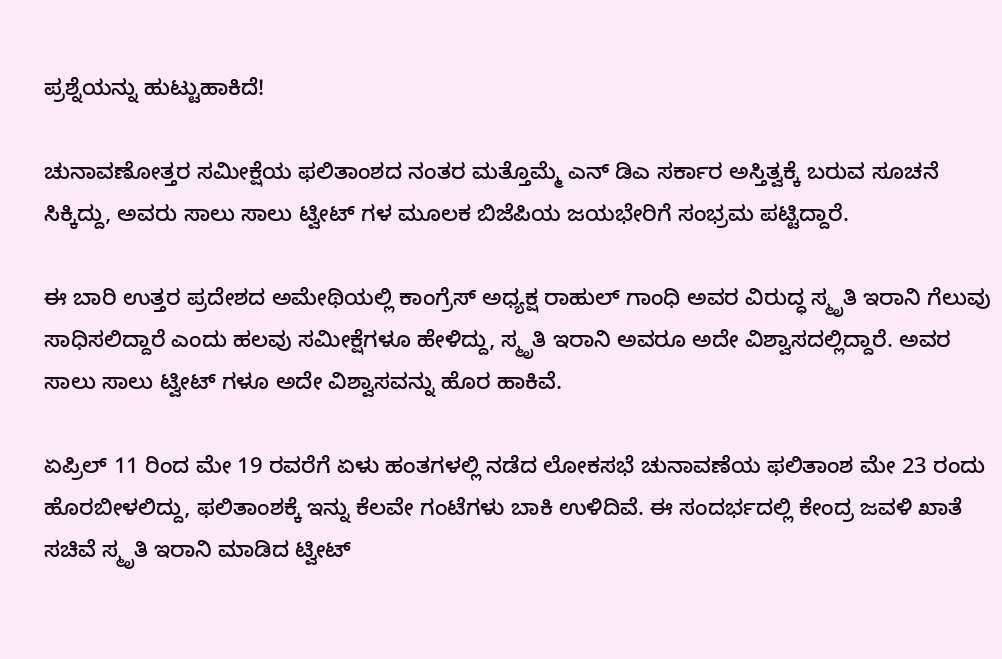ಪ್ರಶ್ನೆಯನ್ನು ಹುಟ್ಟುಹಾಕಿದೆ!

ಚುನಾವಣೋತ್ತರ ಸಮೀಕ್ಷೆಯ ಫಲಿತಾಂಶದ ನಂತರ ಮತ್ತೊಮ್ಮೆ ಎನ್ ಡಿಎ ಸರ್ಕಾರ ಅಸ್ತಿತ್ವಕ್ಕೆ ಬರುವ ಸೂಚನೆ ಸಿಕ್ಕಿದ್ದು, ಅವರು ಸಾಲು ಸಾಲು ಟ್ವೀಟ್ ಗಳ ಮೂಲಕ ಬಿಜೆಪಿಯ ಜಯಭೇರಿಗೆ ಸಂಭ್ರಮ ಪಟ್ಟಿದ್ದಾರೆ.

ಈ ಬಾರಿ ಉತ್ತರ ಪ್ರದೇಶದ ಅಮೇಥಿಯಲ್ಲಿ ಕಾಂಗ್ರೆಸ್ ಅಧ್ಯಕ್ಷ ರಾಹುಲ್ ಗಾಂಧಿ ಅವರ ವಿರುದ್ಧ ಸ್ಮೃತಿ ಇರಾನಿ ಗೆಲುವು ಸಾಧಿಸಲಿದ್ದಾರೆ ಎಂದು ಹಲವು ಸಮೀಕ್ಷೆಗಳೂ ಹೇಳಿದ್ದು, ಸ್ಮೃತಿ ಇರಾನಿ ಅವರೂ ಅದೇ ವಿಶ್ವಾಸದಲ್ಲಿದ್ದಾರೆ. ಅವರ ಸಾಲು ಸಾಲು ಟ್ವೀಟ್ ಗಳೂ ಅದೇ ವಿಶ್ವಾಸವನ್ನು ಹೊರ ಹಾಕಿವೆ.

ಏಪ್ರಿಲ್ 11 ರಿಂದ ಮೇ 19 ರವರೆಗೆ ಏಳು ಹಂತಗಳಲ್ಲಿ ನಡೆದ ಲೋಕಸಭೆ ಚುನಾವಣೆಯ ಫಲಿತಾಂಶ ಮೇ 23 ರಂದು ಹೊರಬೀಳಲಿದ್ದು, ಫಲಿತಾಂಶಕ್ಕೆ ಇನ್ನು ಕೆಲವೇ ಗಂಟೆಗಳು ಬಾಕಿ ಉಳಿದಿವೆ. ಈ ಸಂದರ್ಭದಲ್ಲಿ ಕೇಂದ್ರ ಜವಳಿ ಖಾತೆ ಸಚಿವೆ ಸ್ಮೃತಿ ಇರಾನಿ ಮಾಡಿದ ಟ್ವೀಟ್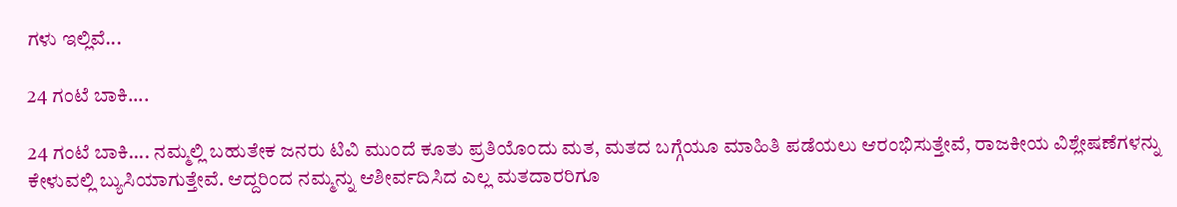ಗಳು ಇಲ್ಲಿವೆ...

24 ಗಂಟೆ ಬಾಕಿ....

24 ಗಂಟೆ ಬಾಕಿ.... ನಮ್ಮಲ್ಲಿ ಬಹುತೇಕ ಜನರು ಟಿವಿ ಮುಂದೆ ಕೂತು ಪ್ರತಿಯೊಂದು ಮತ, ಮತದ ಬಗ್ಗೆಯೂ ಮಾಹಿತಿ ಪಡೆಯಲು ಆರಂಭಿಸುತ್ತೇವೆ, ರಾಜಕೀಯ ವಿಶ್ಲೇಷಣೆಗಳನ್ನು ಕೇಳುವಲ್ಲಿ ಬ್ಯುಸಿಯಾಗುತ್ತೇವೆ. ಆದ್ದರಿಂದ ನಮ್ಮನ್ನು ಆಶೀರ್ವದಿಸಿದ ಎಲ್ಲ ಮತದಾರರಿಗೂ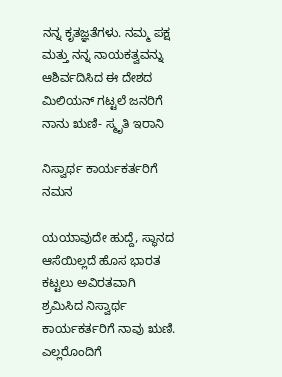ನನ್ನ ಕೃತಜ್ಞತೆಗಳು. ನಮ್ಮ ಪಕ್ಷ ಮತ್ತು ನನ್ನ ನಾಯಕತ್ವವನ್ನು ಆಶಿರ್ವದಿಸಿದ ಈ ದೇಶದ ಮಿಲಿಯನ್ ಗಟ್ಟಲೆ ಜನರಿಗೆ ನಾನು ಋಣಿ- ಸ್ಮೃತಿ ಇರಾನಿ

ನಿಸ್ವಾರ್ಥ ಕಾರ್ಯಕರ್ತರಿಗೆ ನಮನ

ಯಯಾವುದೇ ಹುದ್ದೆ, ಸ್ಥಾನದ ಆಸೆಯಿಲ್ಲದೆ ಹೊಸ ಭಾರತ ಕಟ್ಟಲು ಅವಿರತವಾಗಿ ಶ್ರಮಿಸಿದ ನಿಸ್ವಾರ್ಥ ಕಾರ್ಯಕರ್ತರಿಗೆ ನಾವು ಋಣಿ. ಎಲ್ಲರೊಂದಿಗೆ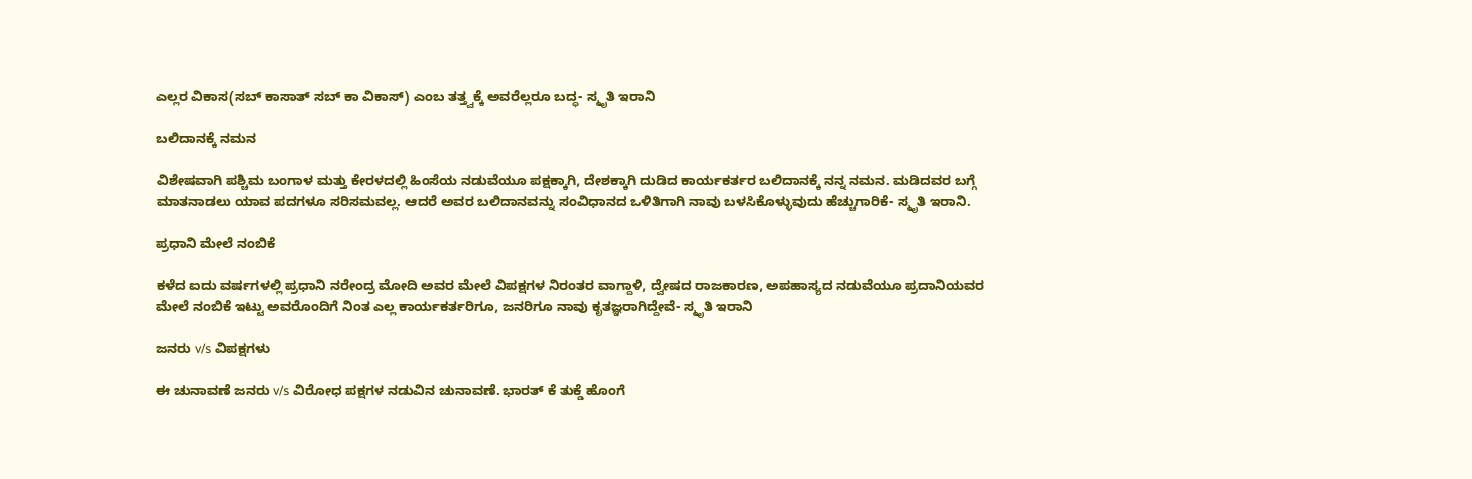ಎಲ್ಲರ ವಿಕಾಸ(ಸಬ್ ಕಾಸಾತ್ ಸಬ್ ಕಾ ವಿಕಾಸ್) ಎಂಬ ತತ್ತ್ವಕ್ಕೆ ಅವರೆಲ್ಲರೂ ಬದ್ಧ- ಸ್ಮೃತಿ ಇರಾನಿ

ಬಲಿದಾನಕ್ಕೆ ನಮನ

ವಿಶೇಷವಾಗಿ ಪಶ್ಚಿಮ ಬಂಗಾಳ ಮತ್ತು ಕೇರಳದಲ್ಲಿ ಹಿಂಸೆಯ ನಡುವೆಯೂ ಪಕ್ಷಕ್ಕಾಗಿ, ದೇಶಕ್ಕಾಗಿ ದುಡಿದ ಕಾರ್ಯಕರ್ತರ ಬಲಿದಾನಕ್ಕೆ ನನ್ನ ನಮನ. ಮಡಿದವರ ಬಗ್ಗೆ ಮಾತನಾಡಲು ಯಾವ ಪದಗಳೂ ಸರಿಸಮವಲ್ಲ. ಆದರೆ ಅವರ ಬಲಿದಾನವನ್ನು ಸಂವಿಧಾನದ ಒಳಿತಿಗಾಗಿ ನಾವು ಬಳಸಿಕೊಳ್ಳುವುದು ಹೆಚ್ಚುಗಾರಿಕೆ- ಸ್ಮೃತಿ ಇರಾನಿ.

ಪ್ರಧಾನಿ ಮೇಲೆ ನಂಬಿಕೆ

ಕಳೆದ ಐದು ವರ್ಷಗಳಲ್ಲಿ ಪ್ರಧಾನಿ ನರೇಂದ್ರ ಮೋದಿ ಅವರ ಮೇಲೆ ವಿಪಕ್ಷಗಳ ನಿರಂತರ ವಾಗ್ದಾಳಿ, ದ್ವೇಷದ ರಾಜಕಾರಣ, ಅಪಹಾಸ್ಯದ ನಡುವೆಯೂ ಪ್ರದಾನಿಯವರ ಮೇಲೆ ನಂಬಿಕೆ ಇಟ್ಟು ಅವರೊಂದಿಗೆ ನಿಂತ ಎಲ್ಲ ಕಾರ್ಯಕರ್ತರಿಗೂ, ಜನರಿಗೂ ನಾವು ಕೃತಜ್ಞರಾಗಿದ್ದೇವೆ- ಸ್ಮೃತಿ ಇರಾನಿ

ಜನರು v/s ವಿಪಕ್ಷಗಳು

ಈ ಚುನಾವಣೆ ಜನರು v/s ವಿರೋಧ ಪಕ್ಷಗಳ ನಡುವಿನ ಚುನಾವಣೆ. ಭಾರತ್ ಕೆ ತುಕ್ಡೆ ಹೊಂಗೆ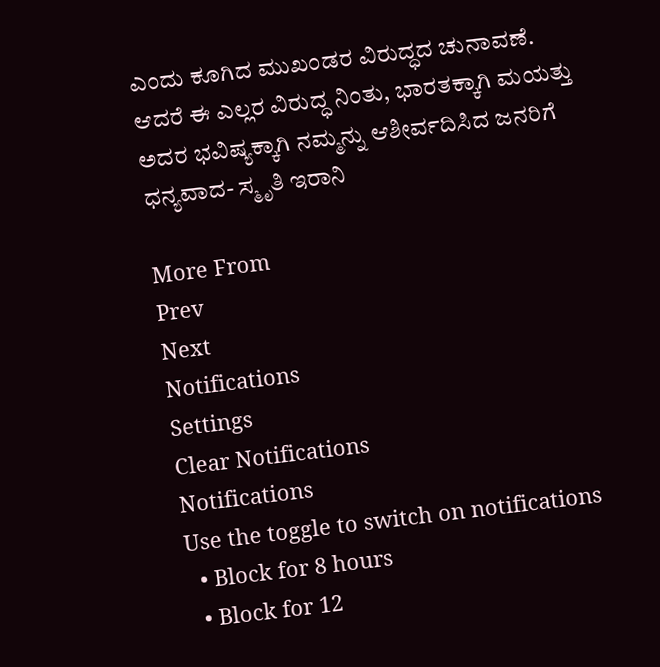ಎಂದು ಕೂಗಿದ ಮುಖಂಡರ ವಿರುದ್ಧದ ಚುನಾವಣೆ. ಆದರೆ ಈ ಎಲ್ಲರ ವಿರುದ್ಧ ನಿಂತು, ಭಾರತಕ್ಕಾಗಿ ಮಯತ್ತು ಅದರ ಭವಿಷ್ಯಕ್ಕಾಗಿ ನಮ್ಮನ್ನು ಆಶೀರ್ವದಿಸಿದ ಜನರಿಗೆ ಧನ್ಯವಾದ- ಸ್ಮೃತಿ ಇರಾನಿ

More From
Prev
Next
Notifications
Settings
Clear Notifications
Notifications
Use the toggle to switch on notifications
  • Block for 8 hours
  • Block for 12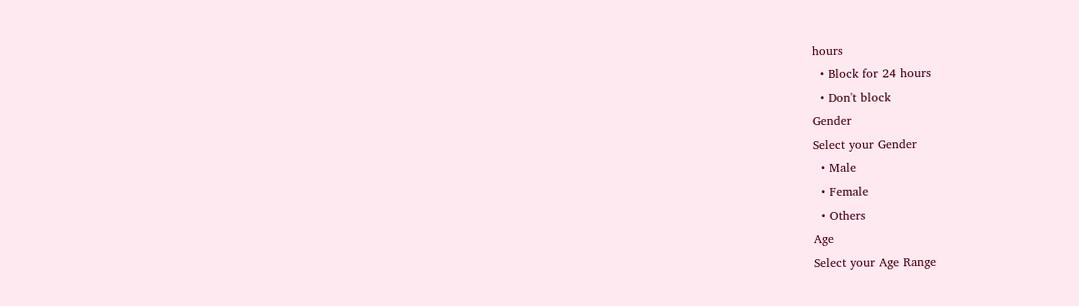hours
  • Block for 24 hours
  • Don't block
Gender
Select your Gender
  • Male
  • Female
  • Others
Age
Select your Age Range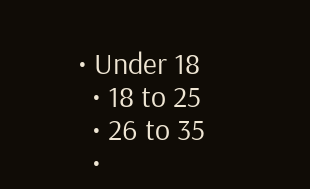• Under 18
  • 18 to 25
  • 26 to 35
  •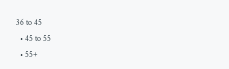36 to 45
  • 45 to 55
  • 55+